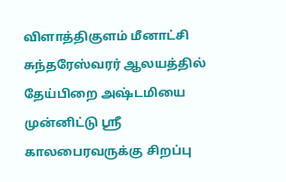விளாத்திகுளம் மீனாட்சி சுந்தரேஸ்வரர் ஆலயத்தில் தேய்பிறை அஷ்டமியை முன்னிட்டு ஸ்ரீ காலபைரவருக்கு சிறப்பு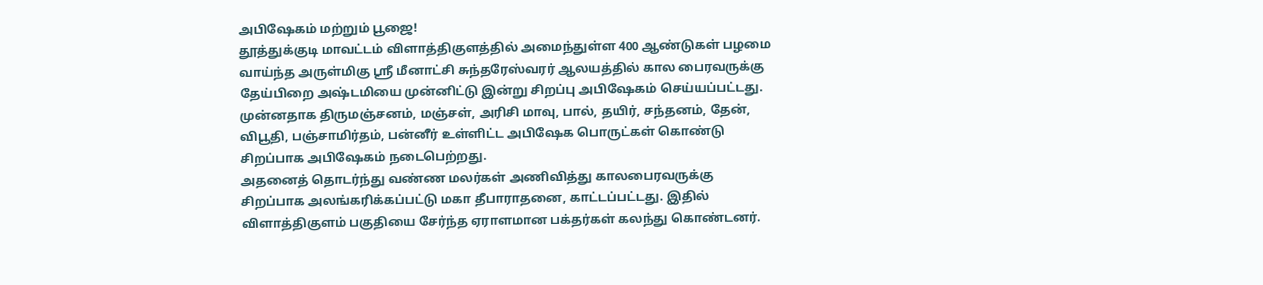அபிஷேகம் மற்றும் பூஜை!
தூத்துக்குடி மாவட்டம் விளாத்திகுளத்தில் அமைந்துள்ள 400 ஆண்டுகள் பழமை வாய்ந்த அருள்மிகு ஸ்ரீ மீனாட்சி சுந்தரேஸ்வரர் ஆலயத்தில் கால பைரவருக்கு தேய்பிறை அஷ்டமியை முன்னிட்டு இன்று சிறப்பு அபிஷேகம் செய்யப்பட்டது. முன்னதாக திருமஞ்சனம், மஞ்சள், அரிசி மாவு, பால், தயிர், சந்தனம், தேன், விபூதி, பஞ்சாமிர்தம், பன்னீர் உள்ளிட்ட அபிஷேக பொருட்கள் கொண்டு சிறப்பாக அபிஷேகம் நடைபெற்றது.
அதனைத் தொடர்ந்து வண்ண மலர்கள் அணிவித்து காலபைரவருக்கு சிறப்பாக அலங்கரிக்கப்பட்டு மகா தீபாராதனை, காட்டப்பட்டது. இதில் விளாத்திகுளம் பகுதியை சேர்ந்த ஏராளமான பக்தர்கள் கலந்து கொண்டனர்.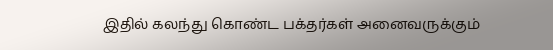இதில் கலந்து கொண்ட பக்தர்கள் அனைவருக்கும்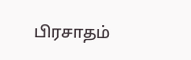பிரசாதம்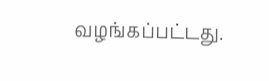வழங்கப்பட்டது.